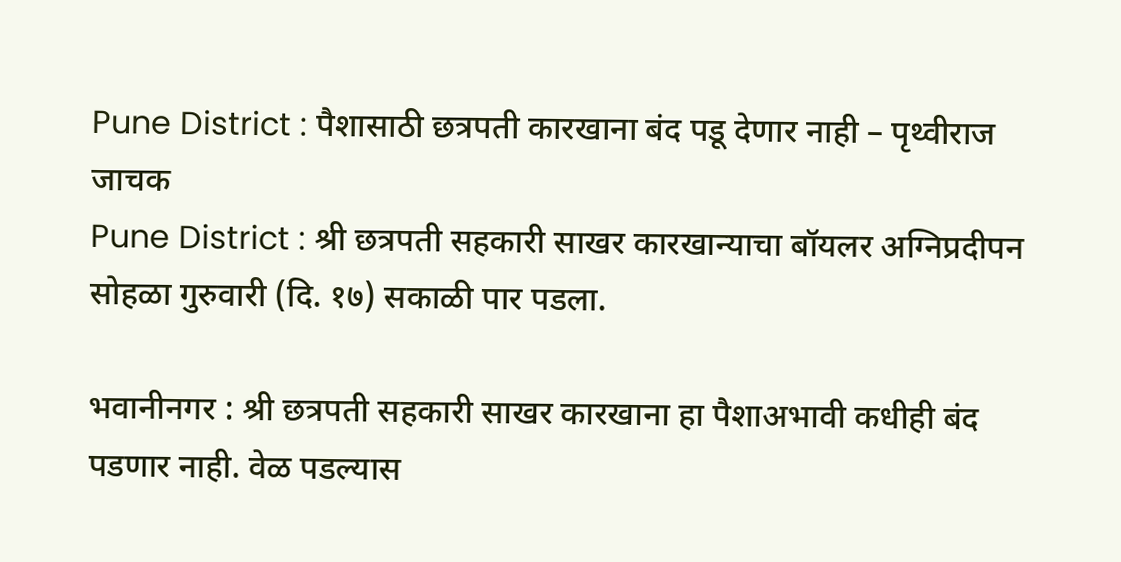Pune District : पैशासाठी छत्रपती कारखाना बंद पडू देणार नाही – पृथ्वीराज जाचक
Pune District : श्री छत्रपती सहकारी साखर कारखान्याचा बॉयलर अग्निप्रदीपन सोहळा गुरुवारी (दि. १७) सकाळी पार पडला.

भवानीनगर : श्री छत्रपती सहकारी साखर कारखाना हा पैशाअभावी कधीही बंद पडणार नाही. वेळ पडल्यास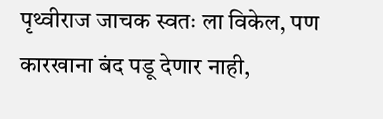पृथ्वीराज जाचक स्वतः ला विकेल, पण कारखाना बंद पडू देणार नाही,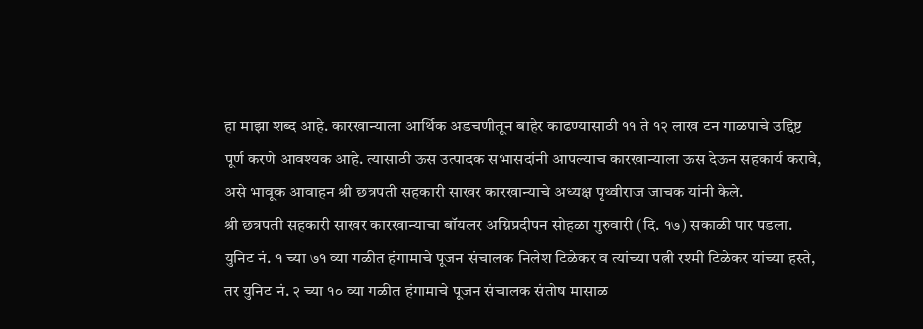हा माझा शब्द आहे. कारखान्याला आर्थिक अडचणीतून बाहेर काढण्यासाठी ११ ते १२ लाख टन गाळपाचे उद्दिष्ट पूर्ण करणे आवश्यक आहे. त्यासाठी ऊस उत्पादक सभासदांनी आपल्याच कारखान्याला ऊस देऊन सहकार्य करावे, असे भावूक आवाहन श्री छत्रपती सहकारी साखर कारखान्याचे अध्यक्ष पृथ्वीराज जाचक यांनी केले.
श्री छत्रपती सहकारी साखर कारखान्याचा बॉयलर अग्निप्रदीपन सोहळा गुरुवारी (दि. १७) सकाळी पार पडला. युनिट नं. १ च्या ७१ व्या गळीत हंगामाचे पूजन संचालक निलेश टिळेकर व त्यांच्या पत्नी रश्मी टिळेकर यांच्या हस्ते, तर युनिट नं. २ च्या १० व्या गळीत हंगामाचे पूजन संचालक संतोष मासाळ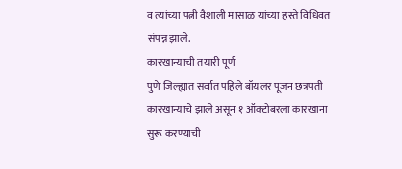व त्यांच्या पत्नी वैशाली मासाळ यांच्या हस्ते विधिवत संपन्न झाले.
कारखान्याची तयारी पूर्ण
पुणे जिल्ह्यात सर्वात पहिले बॉयलर पूजन छत्रपती कारखान्याचे झाले असून १ ऑक्टोबरला कारखाना सुरू करण्याची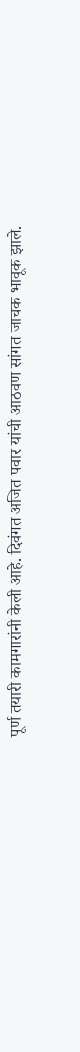पूर्ण तयारी कामगारांनी केली आहे. दिवंगत अजित पवार यांची आठवण सांगत जाचक भावूक झाले.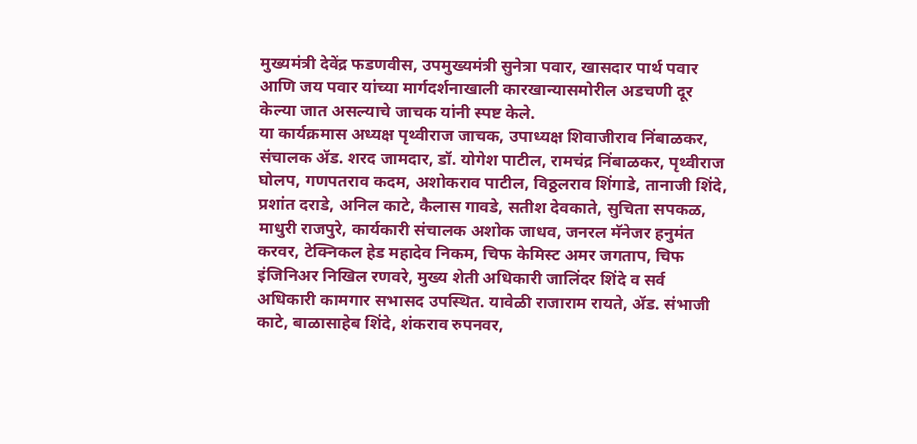मुख्यमंत्री देवेंद्र फडणवीस, उपमुख्यमंत्री सुनेत्रा पवार, खासदार पार्थ पवार आणि जय पवार यांच्या मार्गदर्शनाखाली कारखान्यासमोरील अडचणी दूर केल्या जात असल्याचे जाचक यांनी स्पष्ट केले.
या कार्यक्रमास अध्यक्ष पृथ्वीराज जाचक, उपाध्यक्ष शिवाजीराव निंबाळकर, संचालक ॲड. शरद जामदार, डॉ. योगेश पाटील, रामचंद्र निंबाळकर, पृथ्वीराज घोलप, गणपतराव कदम, अशोकराव पाटील, विठ्ठलराव शिंगाडे, तानाजी शिंदे, प्रशांत दराडे, अनिल काटे, कैलास गावडे, सतीश देवकाते, सुचिता सपकळ, माधुरी राजपुरे, कार्यकारी संचालक अशोक जाधव, जनरल मॅनेजर हनुमंत करवर, टेक्निकल हेड महादेव निकम, चिफ केमिस्ट अमर जगताप, चिफ इंजिनिअर निखिल रणवरे, मुख्य शेती अधिकारी जालिंदर शिंदे व सर्व अधिकारी कामगार सभासद उपस्थित. यावेळी राजाराम रायते, ॲड. संभाजी काटे, बाळासाहेब शिंदे, शंकराव रुपनवर,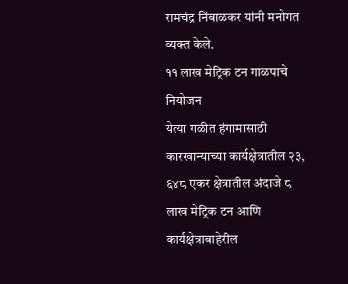रामचंद्र निंबाळकर यांनी मनोगत व्यक्त केले.
११ लाख मेट्रिक टन गाळपाचे नियोजन
येत्या गळीत हंगामासाठी कारखान्याच्या कार्यक्षेत्रातील २३, ६४८ एकर क्षेत्रातील अंदाजे ८ लाख मेट्रिक टन आणि कार्यक्षेत्राबाहेरील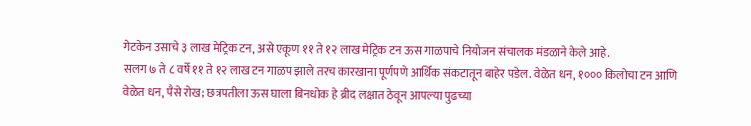गेटकेन उसाचे ३ लाख मेट्रिक टन, असे एकूण ११ ते १२ लाख मेट्रिक टन ऊस गाळपाचे नियोजन संचालक मंडळाने केले आहे.
सलग ७ ते ८ वर्षे ११ ते १२ लाख टन गाळप झाले तरच कारखाना पूर्णपणे आर्थिक संकटातून बाहेर पडेल. वेळेत धन, १००० किलोचा टन आणि वेळेत धन, पैसे रोख; छत्रपतीला ऊस घाला बिनधोक हे ब्रीद लक्षात ठेवून आपल्या पुढच्या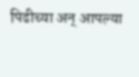पिढीच्या अन् आपल्या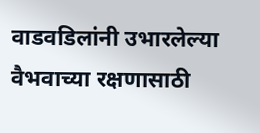वाडवडिलांनी उभारलेल्या वैभवाच्या रक्षणासाठी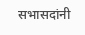सभासदांनी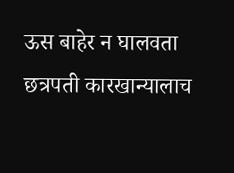ऊस बाहेर न घालवता छत्रपती कारखान्यालाच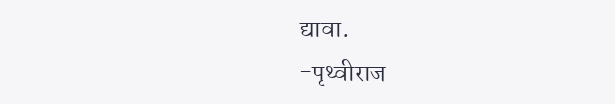द्यावा.
-पृथ्वीराज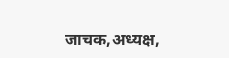जाचक,अध्यक्ष,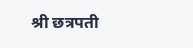श्री छत्रपती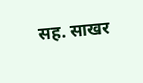सह. साखर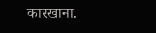कारखाना.